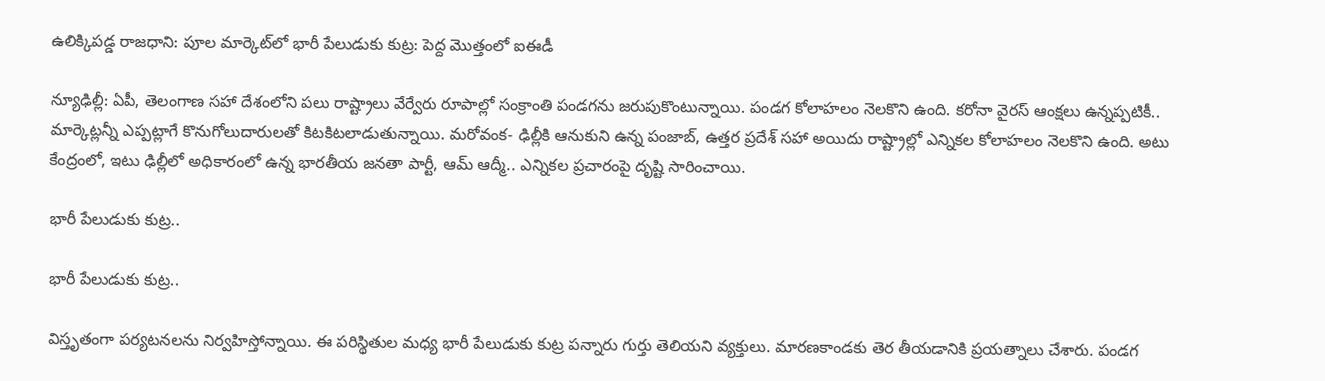ఉలిక్కిపడ్డ రాజధాని: పూల మార్కెట్‌లో భారీ పేలుడుకు కుట్ర: పెద్ద మొత్తంలో ఐఈడీ

న్యూఢిల్లీ: ఏపీ, తెలంగాణ సహా దేశంలోని పలు రాష్ట్రాలు వేర్వేరు రూపాల్లో సంక్రాంతి పండగను జరుపుకొంటున్నాయి. పండగ కోలాహలం నెలకొని ఉంది. కరోనా వైరస్ ఆంక్షలు ఉన్నప్పటికీ.. మార్కెట్లన్నీ ఎప్పట్లాగే కొనుగోలుదారులతో కిటకిటలాడుతున్నాయి. మరోవంక- ఢిల్లీకి ఆనుకుని ఉన్న పంజాబ్, ఉత్తర ప్రదేశ్ సహా అయిదు రాష్ట్రాల్లో ఎన్నికల కోలాహలం నెలకొని ఉంది. అటు కేంద్రంలో, ఇటు ఢిల్లీలో అధికారంలో ఉన్న భారతీయ జనతా పార్టీ, ఆమ్ ఆద్మీ.. ఎన్నికల ప్రచారంపై దృష్టి సారించాయి.

భారీ పేలుడుకు కుట్ర..

భారీ పేలుడుకు కుట్ర..

విస్తృతంగా పర్యటనలను నిర్వహిస్తోన్నాయి. ఈ పరిస్థితుల మధ్య భారీ పేలుడుకు కుట్ర పన్నారు గుర్తు తెలియని వ్యక్తులు. మారణకాండకు తెర తీయడానికి ప్రయత్నాలు చేశారు. పండగ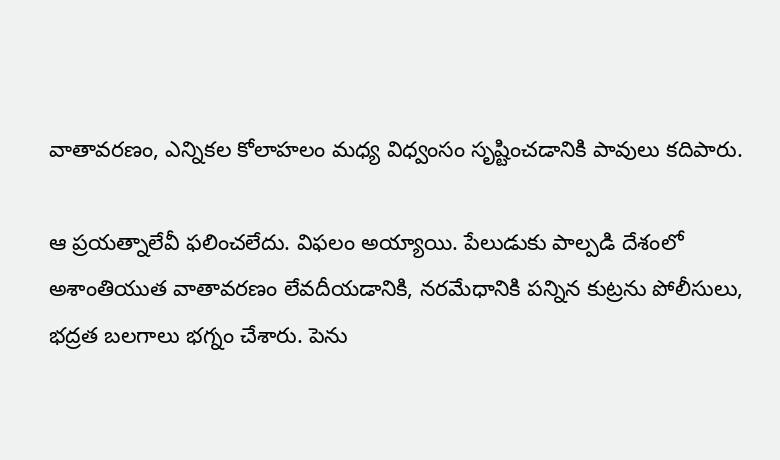వాతావరణం, ఎన్నికల కోలాహలం మధ్య విధ్వంసం సృష్టించడానికి పావులు కదిపారు.

ఆ ప్రయత్నాలేవీ ఫలించలేదు. విఫలం అయ్యాయి. పేలుడుకు పాల్పడి దేశంలో అశాంతియుత వాతావరణం లేవదీయడానికి, నరమేధానికి పన్నిన కుట్రను పోలీసులు, భద్రత బలగాలు భగ్నం చేశారు. పెను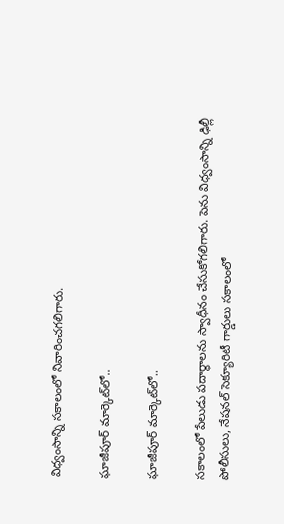విధ్వంసాన్ని సకాలంలో నివారించగలిగారు.

ఘాజీపూర్ మార్కెట్‌లో..

ఘాజీపూర్ మార్కెట్‌లో..

సకాలంలో పేలుడు పదార్థాలను స్వాధీనం చేసుకోగలిగారు. పెను విధ్వంసాన్ని ఢిల్లీ పోలీసులు, నేషనల్ సెక్యూరిటీ గార్డులు సకాలంలో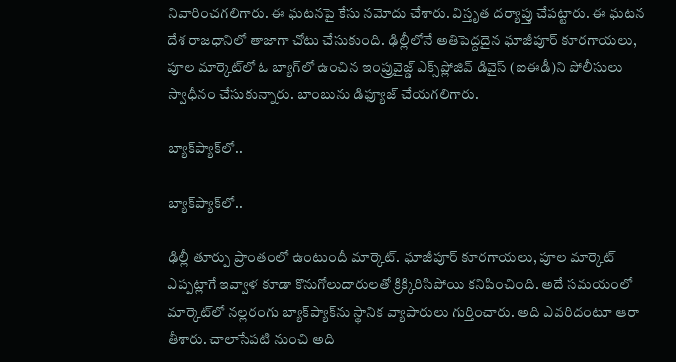నివారించగలిగారు. ఈ ఘటనపై కేసు నమోదు చేశారు. విస్తృత దర్యాప్తు చేపట్టారు. ఈ ఘటన దేశ రాజధానిలో తాజాగా చోటు చేసుకుంది. ఢిల్లీలోనే అతిపెద్దదైన ఘాజీపూర్ కూరగాయలు, పూల మార్కెట్‌లో ఓ బ్యాగ్‌లో ఉంచిన ఇంప్రువైజ్డ్ ఎక్స్‌ప్లోజివ్ డివైస్ (ఐఈడీ)ని పోలీసులు స్వాధీనం చేసుకున్నారు. బాంబును డిఫ్యూజ్ చేయగలిగారు.

బ్యాక్‌ప్యాక్‌లో..

బ్యాక్‌ప్యాక్‌లో..

ఢిల్లీ తూర్పు ప్రాంతంలో ఉంటుందీ మార్కెట్. ఘాజీపూర్ కూరగాయలు, పూల మార్కెట్‌ ఎప్పట్లాగే ఇవ్వాళ కూడా కొనుగోలుదారులతో క్రిక్కిరిసిపోయి కనిపించింది. అదే సమయంలో మార్కెట్‌లో నల్లరంగు బ్యాక్‌ప్యాక్‌ను స్థానిక వ్యాపారులు గుర్తించారు. అది ఎవరిదంటూ ఆరా తీశారు. చాలాసేపటి నుంచి అది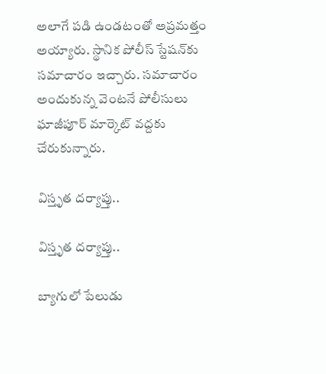అలాగే పడి ఉండటంతో అప్రమత్తం అయ్యారు. స్థానిక పోలీస్ స్టేషన్‌కు సమాచారం ఇచ్చారు. సమాచారం అందుకున్న వెంటనే పోలీసులు ఘాజీపూర్ మార్కెట్ వద్దకు చేరుకున్నారు.

విస్తృత దర్యాప్తు..

విస్తృత దర్యాప్తు..

బ్యాగులో పేలుడు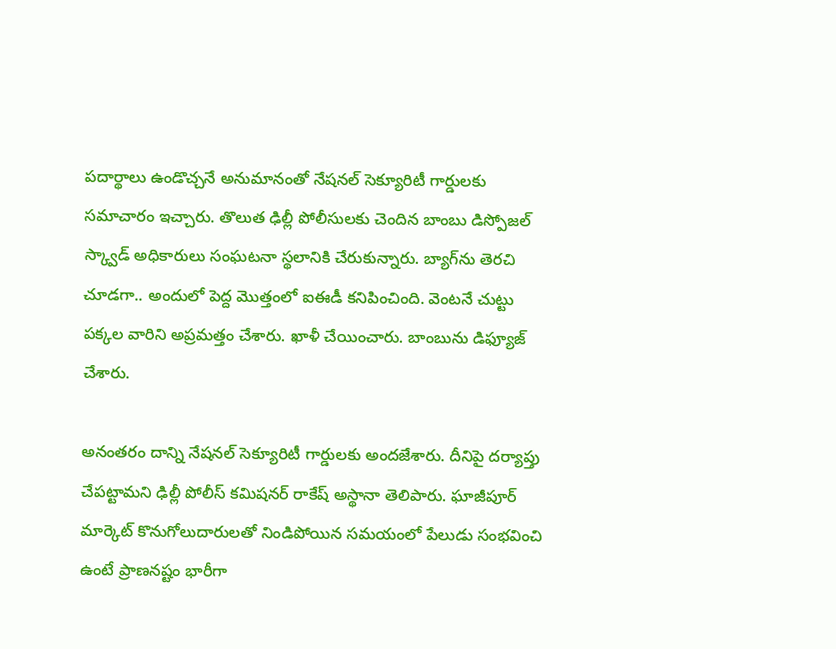పదార్థాలు ఉండొచ్చనే అనుమానంతో నేషనల్ సెక్యూరిటీ గార్డులకు సమాచారం ఇచ్చారు. తొలుత ఢిల్లీ పోలీసులకు చెందిన బాంబు డిస్పోజల్ స్క్వాడ్ అధికారులు సంఘటనా స్థలానికి చేరుకున్నారు. బ్యాగ్‌ను తెరచి చూడగా.. అందులో పెద్ద మొత్తంలో ఐఈడీ కనిపించింది. వెంటనే చుట్టు పక్కల వారిని అప్రమత్తం చేశారు. ఖాళీ చేయించారు. బాంబును డిఫ్యూజ్ చేశారు.

అనంతరం దాన్ని నేషనల్ సెక్యూరిటీ గార్డులకు అందజేశారు. దీనిపై దర్యాప్తు చేపట్టామని ఢిల్లీ పోలీస్ కమిషనర్ రాకేష్ అస్థానా తెలిపారు. ఘాజీపూర్ మార్కెట్ కొనుగోలుదారులతో నిండిపోయిన సమయంలో పేలుడు సంభవించి ఉంటే ప్రాణనష్టం భారీగా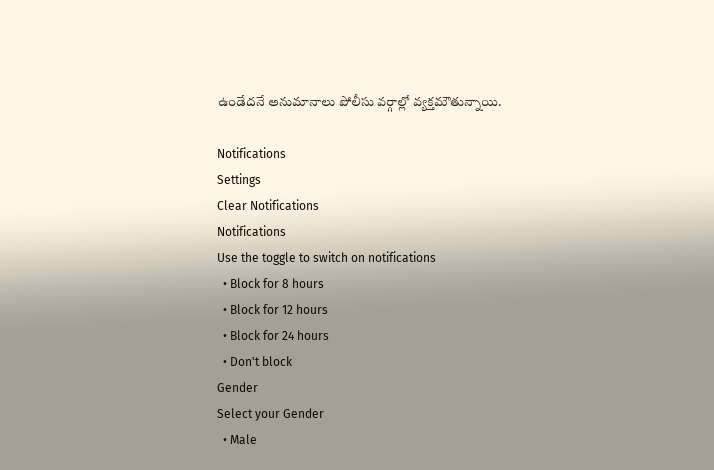ఉండేదనే అనుమానాలు పోలీసు వర్గాల్లో వ్యక్తమౌతున్నాయి.

Notifications
Settings
Clear Notifications
Notifications
Use the toggle to switch on notifications
  • Block for 8 hours
  • Block for 12 hours
  • Block for 24 hours
  • Don't block
Gender
Select your Gender
  • Male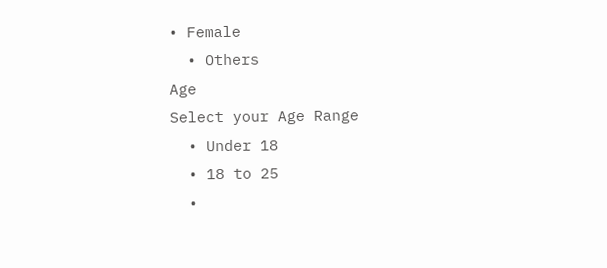• Female
  • Others
Age
Select your Age Range
  • Under 18
  • 18 to 25
  •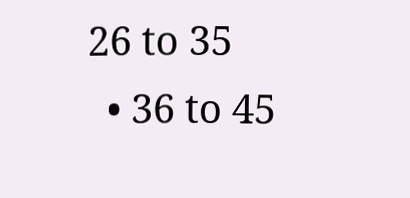26 to 35
  • 36 to 45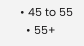• 45 to 55
  • 55+